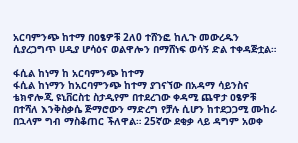አርባምንጭ ከተማ በዐፄዎቹ 2ለ0 ተሸንፎ ከሊጉ መውረዱን ሲያረጋግጥ ሀዲያ ሆሳዕና ወልዋሎን በማሸነፍ ወሳኝ ድል ተቀዳጅቷል።

ፋሲል ከነማ ከ አርባምንጭ ከተማ
ፋሲል ከነማን ከአርባምንጭ ከተማ ያገናኘው በአዳማ ሳይንስና ቴክኖሎጂ ዩኒቨርስቲ ስታዲየም በተደረገው ቀዳሚ ጨዋታ ዐፄዎቹ በተሻለ እንቅስቃሴ ጅማሮውን ማድረግ የቻሉ ሲሆን ከተደጋጋሚ ሙከራ በኋላም ግብ ማስቆጠር ችለዋል። 25ኛው ደቂቃ ላይ ዳግም አወቀ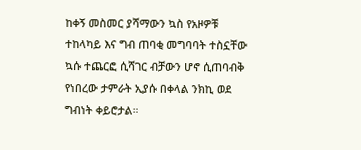ከቀኝ መስመር ያሻማውን ኳስ የአዞዎቹ ተከላካይ እና ግብ ጠባቂ መግባባት ተስኗቸው ኳሱ ተጨርፎ ሲሻገር ብቻውን ሆኖ ሲጠባብቅ የነበረው ታምራት ኢያሱ በቀላል ንክኪ ወደ ግብነት ቀይሮታል።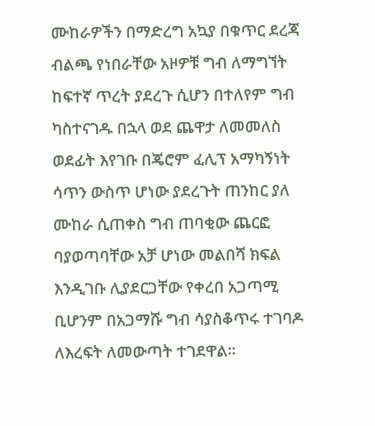ሙከራዎችን በማድረግ አኳያ በቁጥር ደረጃ ብልጫ የነበራቸው አዞዎቹ ግብ ለማግኘት ከፍተኛ ጥረት ያደረጉ ሲሆን በተለየም ግብ ካስተናገዱ በኋላ ወደ ጨዋታ ለመመለስ ወደፊት እየገቡ በጄሮም ፈሊፕ አማካኝነት ሳጥን ውስጥ ሆነው ያደረጉት ጠንከር ያለ ሙከራ ሲጠቀስ ግብ ጠባቂው ጨርፎ ባያወጣባቸው አቻ ሆነው መልበሻ ክፍል እንዲገቡ ሊያደርጋቸው የቀረበ አጋጣሚ ቢሆንም በአጋማሹ ግብ ሳያስቆጥሩ ተገባዶ ለእረፍት ለመውጣት ተገደዋል።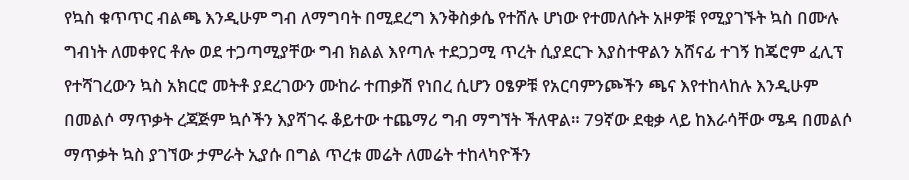የኳስ ቁጥጥር ብልጫ እንዲሁም ግብ ለማግባት በሚደረግ እንቅስቃሴ የተሸሉ ሆነው የተመለሱት አዞዎቹ የሚያገኙት ኳስ በሙሉ ግብነት ለመቀየር ቶሎ ወደ ተጋጣሚያቸው ግብ ክልል እየጣሉ ተደጋጋሚ ጥረት ሲያደርጉ እያስተዋልን አሸናፊ ተገኝ ከጄሮም ፈሊፕ የተሻገረውን ኳስ አክርሮ መትቶ ያደረገውን ሙከራ ተጠቃሽ የነበረ ሲሆን ዐፄዎቹ የአርባምንጮችን ጫና እየተከላከሉ እንዲሁም በመልሶ ማጥቃት ረጃጅም ኳሶችን እያሻገሩ ቆይተው ተጨማሪ ግብ ማግኘት ችለዋል። 79ኛው ደቂቃ ላይ ከእራሳቸው ሜዳ በመልሶ ማጥቃት ኳስ ያገኘው ታምራት ኢያሱ በግል ጥረቱ መሬት ለመሬት ተከላካዮችን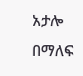አታሎ በማለፍ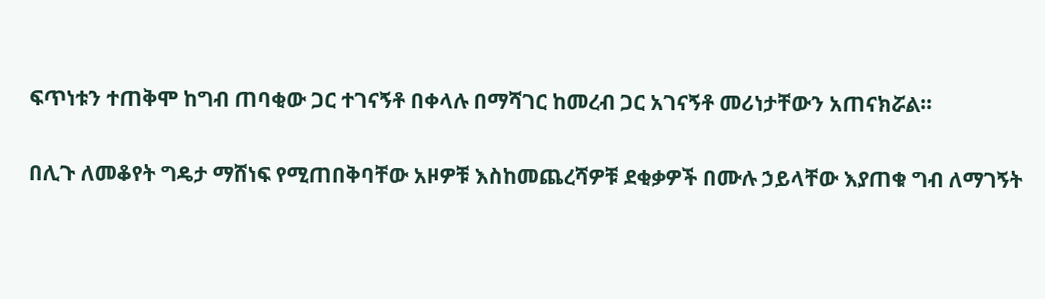ፍጥነቱን ተጠቅሞ ከግብ ጠባቂው ጋር ተገናኝቶ በቀላሉ በማሻገር ከመረብ ጋር አገናኝቶ መሪነታቸውን አጠናክሯል።

በሊጉ ለመቆየት ግዴታ ማሸነፍ የሚጠበቅባቸው አዞዎቹ እስከመጨረሻዎቹ ደቂቃዎች በሙሉ ኃይላቸው እያጠቁ ግብ ለማገኝት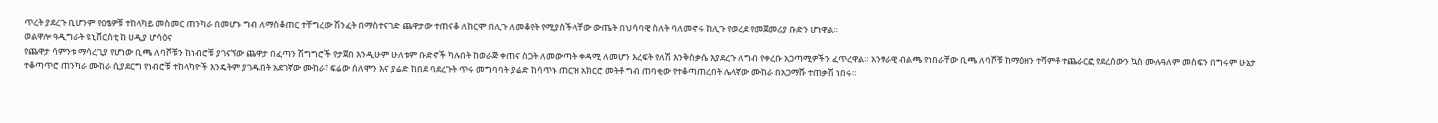ጥረት ያደረጉ ቢሆንም የዐፄዎቹ ተከላካይ መስመር ጠንካራ በመሆኑ ግብ ለማስቆጠር ተቸግረው ሽንፈት በማስተናገድ ጨዋታው ተጠናቆ ለከርሞ በሊጉ ለመቆየት የሚያስችላቸው ውጤት በህሳባዊ ስለት ባለመኖሩ ከሊጉ የወረደ የመጀመሪያ ቡድን ሆነዋል።
ወልዋሎ ዓዲግራት ዩኒቨርስቲ ከ ሀዲያ ሆሳዕና
የጨዋታ ሳምንቱ ማሳረጊያ የሆነው ቢጫ ለባሾቹን ከነብሮቹ ያገናኘው ጨዋታ በፈጣን ሽግግሮች የታጀበ እንዲሁም ሁለቱም ቡድኖች ካሉበት ከወራጅ ቀጠና ስጋት ለመውጣት ቀዳሚ ለመሆን እረፍት የለሽ እንቅስቃሴ እያደረጉ ለግብ የቀረቡ አጋጣሚዎችን ፈጥረዋል። አንፃራዊ ብልጫ የነበራቸው ቢጫ ለባሾቹ ከማዕዘን ተሻምቶ ተጨራርፎ የደረሰውን ኳስ ሙሉዓለም መስፍን በግሩም ሁኔታ ተቆጣጥሮ ጠንካራ ሙከራ ሲያደርግ የነብሮቹ ተከላካዮች እንዴትም ያገዱበት አደገኛው ሙከራ፣ ፍሬው ሰለሞን እና ያሬድ ከበደ ባደረጉት ጥሩ መግባባት ያሬድ ከሳጥኑ ጠርዝ አክርሮ መትቶ ግብ ጠባቂው የተቆጣጠረበት ሌላኛው ሙከራ በአጋማሹ ተጠቃሽ ነበሩ።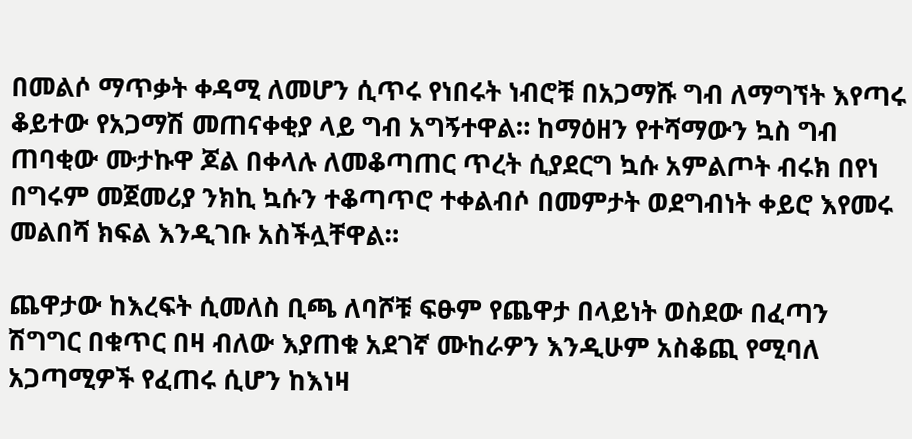በመልሶ ማጥቃት ቀዳሚ ለመሆን ሲጥሩ የነበሩት ነብሮቹ በአጋማሹ ግብ ለማግኘት እየጣሩ ቆይተው የአጋማሽ መጠናቀቂያ ላይ ግብ አግኝተዋል። ከማዕዘን የተሻማውን ኳስ ግብ ጠባቂው ሙታኩዋ ጆል በቀላሉ ለመቆጣጠር ጥረት ሲያደርግ ኳሱ አምልጦት ብሩክ በየነ በግሩም መጀመሪያ ንክኪ ኳሱን ተቆጣጥሮ ተቀልብሶ በመምታት ወደግብነት ቀይሮ እየመሩ መልበሻ ክፍል እንዲገቡ አስችሏቸዋል።

ጨዋታው ከእረፍት ሲመለስ ቢጫ ለባሾቹ ፍፁም የጨዋታ በላይነት ወስደው በፈጣን ሽግግር በቁጥር በዛ ብለው እያጠቁ አደገኛ ሙከራዎን እንዲሁም አስቆጪ የሚባለ አጋጣሚዎች የፈጠሩ ሲሆን ከእነዛ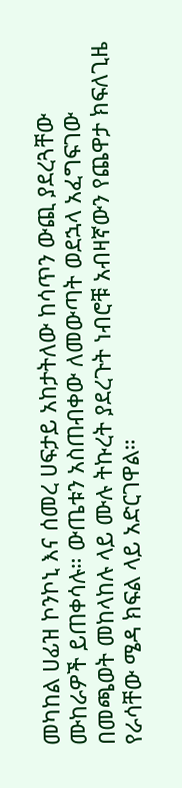መካከል ሀፊዝ ኮንኮኒ እና ሰመረ ሀፍታይ አከታትለው ከሳጥን ውጪ ያደረጓቸው ሙከራዎች ይጠቀሳሉ። ውጤቱን አስጠብቀው ለመውጣት ወደኋላ አፈግፍገው በመጫወት መከላከሉ ላይ ሙሉ ትኩረት ያደረጉት ነብሮቹ አብዛኛውን የጨዋታ ክፍለጊዜ የራሳቸው ሜዳ ክፍል ላይ አድርገዋል።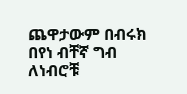ጨዋታውም በብሩክ በየነ ብቸኛ ግብ ለነብሮቹ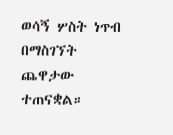ወሳኝ ሦስት ነጥብ በማስገኘት ጨዋታው ተጠናቋል።